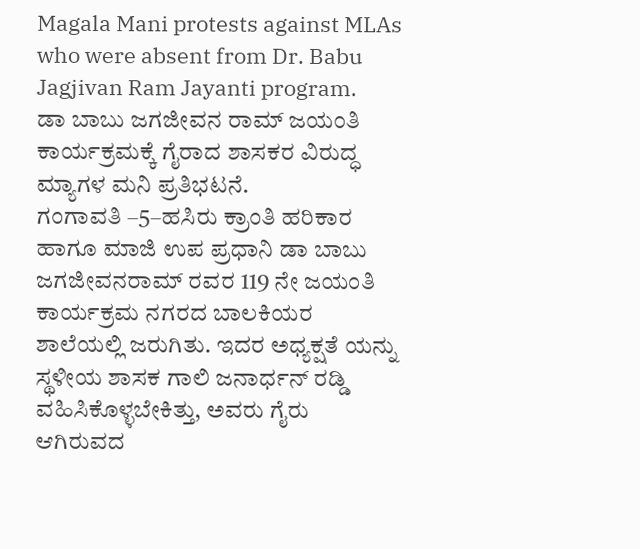Magala Mani protests against MLAs who were absent from Dr. Babu Jagjivan Ram Jayanti program.
ಡಾ ಬಾಬು ಜಗಜೀವನ ರಾಮ್ ಜಯಂತಿ ಕಾರ್ಯಕ್ರಮಕ್ಕೆ ಗೈರಾದ ಶಾಸಕರ ವಿರುದ್ಧ ಮ್ಯಾಗಳ ಮನಿ ಪ್ರತಿಭಟನೆ.
ಗಂಗಾವತಿ –5–ಹಸಿರು ಕ್ರಾಂತಿ ಹರಿಕಾರ ಹಾಗೂ ಮಾಜಿ ಉಪ ಪ್ರಧಾನಿ ಡಾ ಬಾಬು ಜಗಜೀವನರಾಮ್ ರವರ 119 ನೇ ಜಯಂತಿ ಕಾರ್ಯಕ್ರಮ ನಗರದ ಬಾಲಕಿಯರ ಶಾಲೆಯಲ್ಲಿ ಜರುಗಿತು. ಇದರ ಅಧ್ಯಕ್ಷತೆ ಯನ್ನು ಸ್ಥಳೀಯ ಶಾಸಕ ಗಾಲಿ ಜನಾರ್ಧನ್ ರಡ್ಡಿ ವಹಿಸಿಕೊಳ್ಳಬೇಕಿತ್ತು, ಅವರು ಗೈರು ಆಗಿರುವದ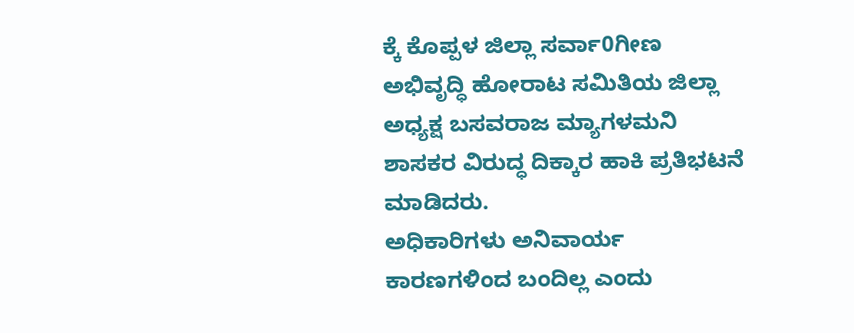ಕ್ಕೆ ಕೊಪ್ಪಳ ಜಿಲ್ಲಾ ಸರ್ವಾ0ಗೀಣ ಅಭಿವೃದ್ಧಿ ಹೋರಾಟ ಸಮಿತಿಯ ಜಿಲ್ಲಾ ಅಧ್ಯಕ್ಷ ಬಸವರಾಜ ಮ್ಯಾಗಳಮನಿ ಶಾಸಕರ ವಿರುದ್ಧ ದಿಕ್ಕಾರ ಹಾಕಿ ಪ್ರತಿಭಟನೆ ಮಾಡಿದರು.
ಅಧಿಕಾರಿಗಳು ಅನಿವಾರ್ಯ ಕಾರಣಗಳಿಂದ ಬಂದಿಲ್ಲ ಎಂದು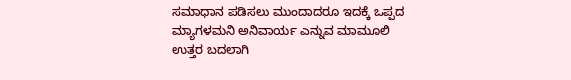ಸಮಾಧಾನ ಪಡಿಸಲು ಮುಂದಾದರೂ ಇದಕ್ಕೆ ಒಪ್ಪದ ಮ್ಯಾಗಳಮನಿ ಅನಿವಾರ್ಯ ಎನ್ನುವ ಮಾಮೂಲಿ ಉತ್ತರ ಬದಲಾಗಿ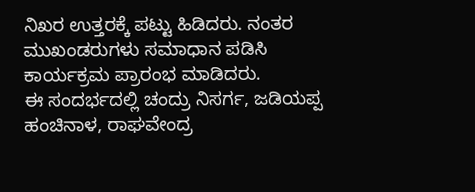ನಿಖರ ಉತ್ತರಕ್ಕೆ ಪಟ್ಟು ಹಿಡಿದರು. ನಂತರ ಮುಖಂಡರುಗಳು ಸಮಾಧಾನ ಪಡಿಸಿ ಕಾರ್ಯಕ್ರಮ ಪ್ರಾರಂಭ ಮಾಡಿದರು.
ಈ ಸಂದರ್ಭದಲ್ಲಿ ಚಂದ್ರು ನಿಸರ್ಗ, ಜಡಿಯಪ್ಪ ಹಂಚಿನಾಳ, ರಾಘವೇಂದ್ರ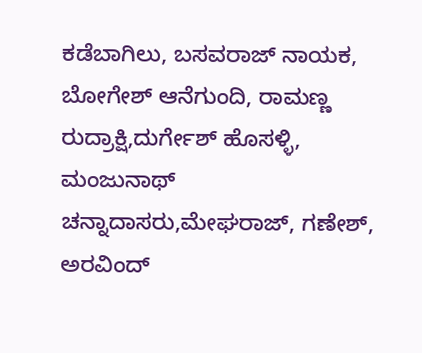ಕಡೆಬಾಗಿಲು, ಬಸವರಾಜ್ ನಾಯಕ, ಬೋಗೇಶ್ ಆನೆಗುಂದಿ, ರಾಮಣ್ಣ ರುದ್ರಾಕ್ಷಿ,ದುರ್ಗೇಶ್ ಹೊಸಳ್ಳಿ, ಮಂಜುನಾಥ್ ಚನ್ನಾದಾಸರು,ಮೇಘರಾಜ್, ಗಣೇಶ್, ಅರವಿಂದ್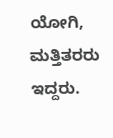ಯೋಗಿ, ಮತ್ತಿತರರು ಇದ್ದರು.